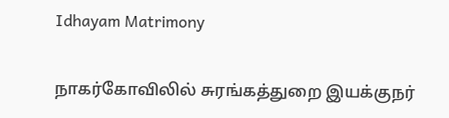Idhayam Matrimony

நாகர்கோவிலில் சுரங்கத்துறை இயக்குநர்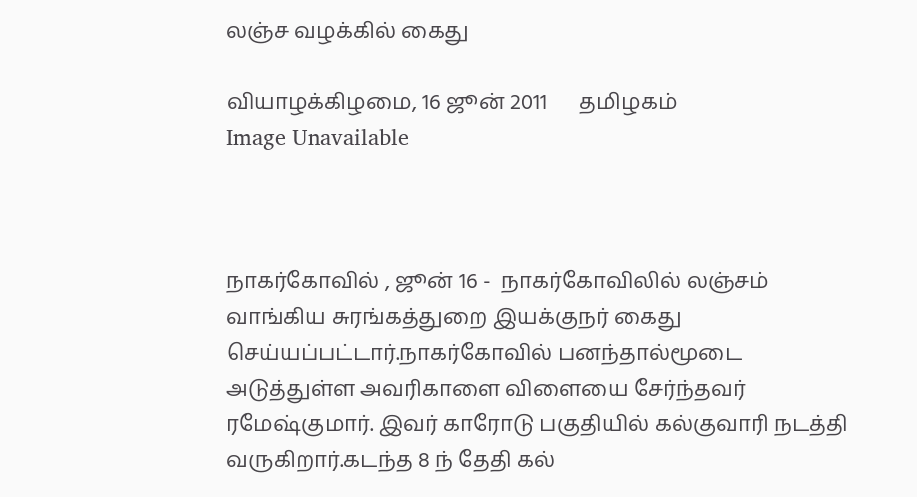லஞ்ச வழக்கில் கைது

வியாழக்கிழமை, 16 ஜூன் 2011      தமிழகம்
Image Unavailable



நாகர்கோவில் , ஜூன் 16 -  நாகர்கோவிலில் லஞ்சம் வாங்கிய சுரங்கத்துறை இயக்குநர் கைது செய்யப்பட்டார்.நாகர்கோவில் பனந்தால்மூடை அடுத்துள்ள அவரிகாளை விளையை சேர்ந்தவர் ரமேஷ்குமார். இவர் காரோடு பகுதியில் கல்குவாரி நடத்தி வருகிறார்.கடந்த 8 ந் தேதி கல்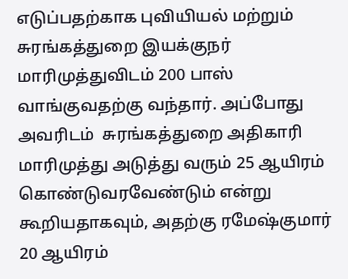எடுப்பதற்காக புவியியல் மற்றும் சுரங்கத்துறை இயக்குநர் மாரிமுத்துவிடம் 200 பாஸ் வாங்குவதற்கு வந்தார். அப்போது அவரிடம்  சுரங்கத்துறை அதிகாரி மாரிமுத்து அடுத்து வரும் 25 ஆயிரம் கொண்டுவரவேண்டும் என்று கூறியதாகவும், அதற்கு ரமேஷ்குமார் 20 ஆயிரம்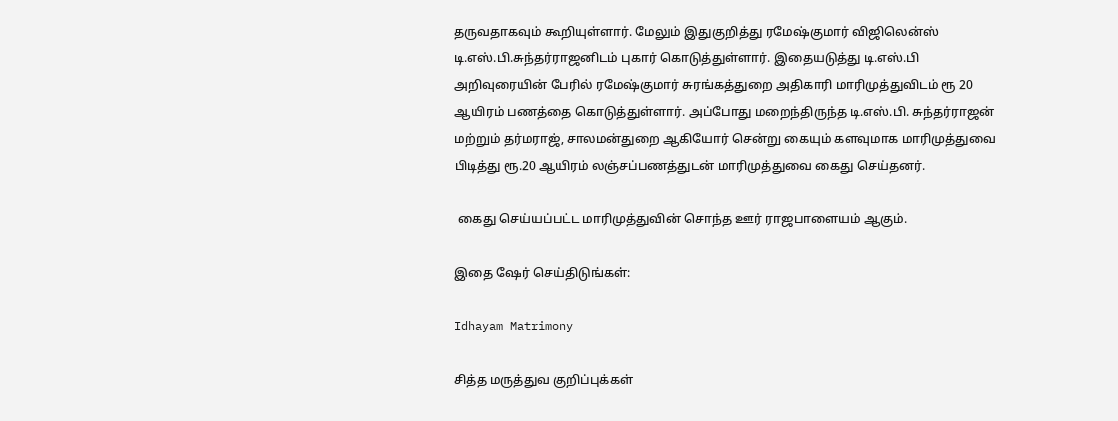தருவதாகவும் கூறியுள்ளார். மேலும் இதுகுறித்து ரமேஷ்குமார் விஜிலென்ஸ் டி.எஸ்.பி.சுந்தர்ராஜனிடம் புகார் கொடுத்துள்ளார். இதையடுத்து டி.எஸ்.பி அறிவுரையின் பேரில் ரமேஷ்குமார் சுரங்கத்துறை அதிகாரி மாரிமுத்துவிடம் ரூ 20 ஆயிரம் பணத்தை கொடுத்துள்ளார். அப்போது மறைந்திருந்த டி.எஸ்.பி. சுந்தர்ராஜன் மற்றும் தர்மராஜ், சாலமன்துறை ஆகியோர் சென்று கையும் களவுமாக மாரிமுத்துவை பிடித்து ரூ.20 ஆயிரம் லஞ்சப்பணத்துடன் மாரிமுத்துவை கைது செய்தனர்.

 கைது செய்யப்பட்ட மாரிமுத்துவின் சொந்த ஊர் ராஜபாளையம் ஆகும்.

இதை ஷேர் செய்திடுங்கள்:

Idhayam Matrimony

சித்த மருத்துவ குறிப்புக்கள்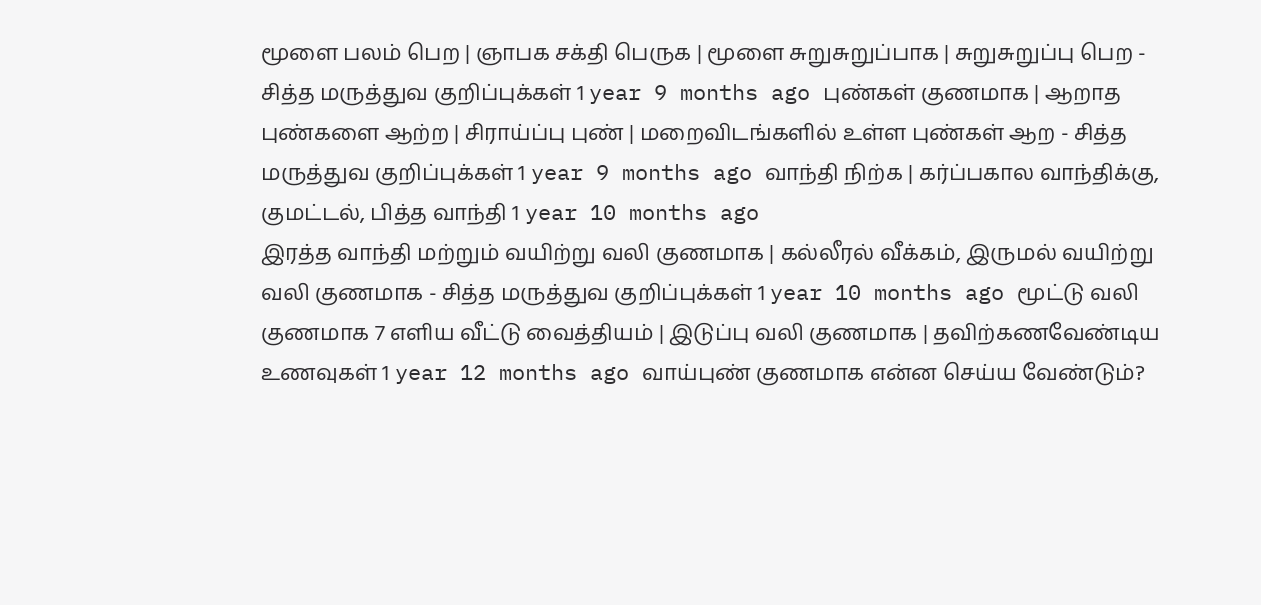மூளை பலம் பெற | ஞாபக சக்தி பெருக | மூளை சுறுசுறுப்பாக | சுறுசுறுப்பு பெற - சித்த மருத்துவ குறிப்புக்கள் 1 year 9 months ago புண்கள் குணமாக | ஆறாத புண்களை ஆற்ற | சிராய்ப்பு புண் | மறைவிடங்களில் உள்ள புண்கள் ஆற - சித்த மருத்துவ குறிப்புக்கள் 1 year 9 months ago வாந்தி நிற்க | கர்ப்பகால வாந்திக்கு, குமட்டல், பித்த வாந்தி 1 year 10 months ago
இரத்த வாந்தி மற்றும் வயிற்று வலி குணமாக | கல்லீரல் வீக்கம், இருமல் வயிற்று வலி குணமாக - சித்த மருத்துவ குறிப்புக்கள் 1 year 10 months ago மூட்டு வலி குணமாக 7 எளிய வீட்டு வைத்தியம் | இடுப்பு வலி குணமாக | தவிற்கணவேண்டிய உணவுகள் 1 year 12 months ago வாய்புண் குணமாக என்ன செய்ய வேண்டும்?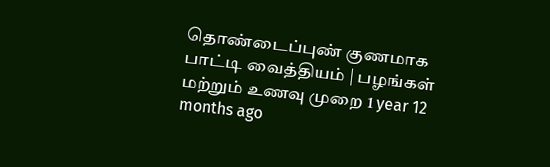தொண்டைப்புண் குணமாக பாட்டி வைத்தியம் | பழங்கள் மற்றும் உணவு முறை 1 year 12 months ago